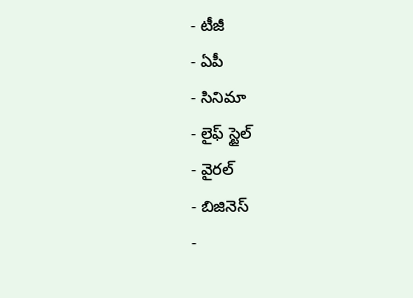- టీజీ
- ఏపీ
- సినిమా
- లైఫ్ స్టైల్
- వైరల్
- బిజినెస్
-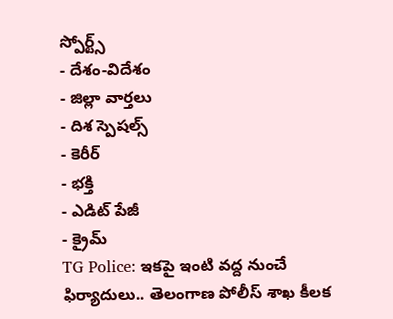స్పోర్ట్స్
- దేశం-విదేశం
- జిల్లా వార్తలు
- దిశ స్పెషల్స్
- కెరీర్
- భక్తి
- ఎడిట్ పేజీ
- క్రైమ్
TG Police: ఇకపై ఇంటి వద్ద నుంచే ఫిర్యాదులు.. తెలంగాణ పోలీస్ శాఖ కీలక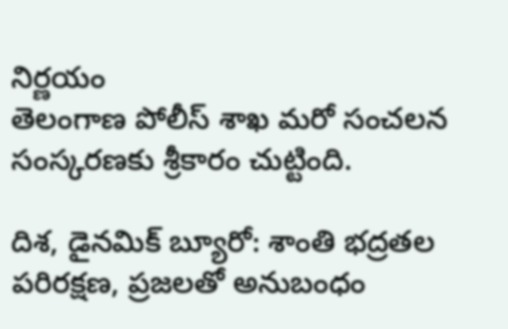నిర్ణయం
తెలంగాణ పోలీస్ శాఖ మరో సంచలన సంస్కరణకు శ్రీకారం చుట్టింది.

దిశ, డైనమిక్ బ్యూరో: శాంతి భద్రతల పరిరక్షణ, ప్రజలతో అనుబంధం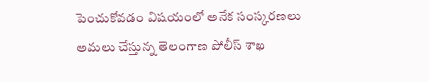పెంచుకోవడం విషయంలో అనేక సంస్కరణలు అమలు చేస్తున్న తెలంగాణ పోలీస్ శాఖ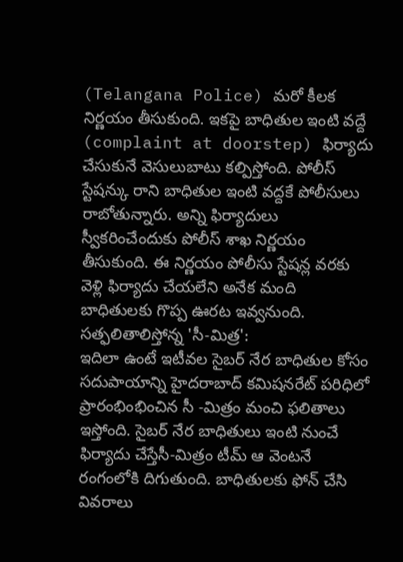(Telangana Police) మరో కీలక నిర్ణయం తీసుకుంది. ఇకపై బాధితుల ఇంటి వద్దే (complaint at doorstep) ఫిర్యాదు చేసుకునే వెసులుబాటు కల్పిస్తోంది. పోలీస్ స్టేషన్కు రాని బాధితుల ఇంటి వద్దకే పోలీసులు రాబోతున్నారు. అన్ని ఫిర్యాదులు స్వీకరించేందుకు పోలీస్ శాఖ నిర్ణయం తీసుకుంది. ఈ నిర్ణయం పోలీసు స్టేషన్ల వరకు వెళ్లి ఫిర్యాదు చేయలేని అనేక మంది బాధితులకు గొప్ప ఊరట ఇవ్వనుంది.
సత్ఫలితాలిస్తోన్న 'సీ-మిత్ర':
ఇదిలా ఉంటే ఇటీవల సైబర్ నేర బాధితుల కోసం సదుపాయాన్ని హైదరాబాద్ కమిషనరేట్ పరిధిలో ప్రారంభింభించిన సీ -మిత్రం మంచి ఫలితాలు ఇస్తోంది. సైబర్ నేర బాధితులు ఇంటి నుంచే ఫిర్యాదు చేస్తేసీ-మిత్రం టీమ్ ఆ వెంటనే రంగంలోకి దిగుతుంది. బాధితులకు ఫోన్ చేసి వివరాలు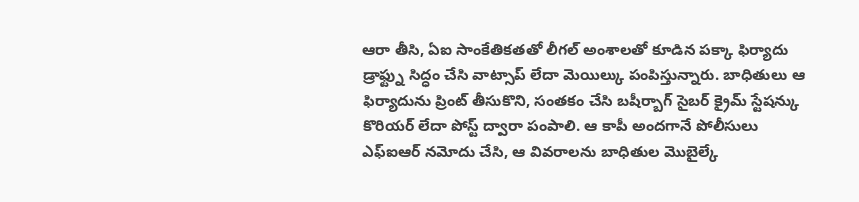ఆరా తీసి, ఏఐ సాంకేతికతతో లీగల్ అంశాలతో కూడిన పక్కా ఫిర్యాదు డ్రాఫ్ట్ను సిద్ధం చేసి వాట్సాప్ లేదా మెయిల్కు పంపిస్తున్నారు. బాధితులు ఆ ఫిర్యాదును ప్రింట్ తీసుకొని, సంతకం చేసి బషీర్బాగ్ సైబర్ క్రైమ్ స్టేషన్కు కొరియర్ లేదా పోస్ట్ ద్వారా పంపాలి. ఆ కాపీ అందగానే పోలీసులు ఎఫ్ఐఆర్ నమోదు చేసి, ఆ వివరాలను బాధితుల మొబైల్కే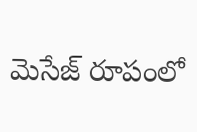మెసేజ్ రూపంలో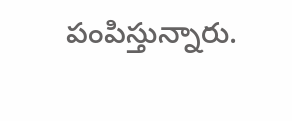పంపిస్తున్నారు.